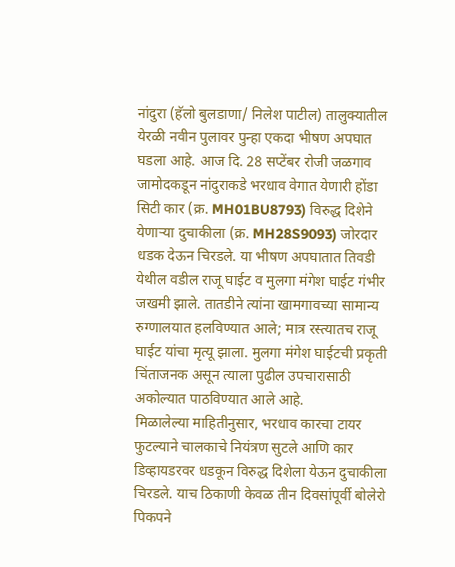नांदुरा (हॅलो बुलडाणा/ निलेश पाटील) तालुक्यातील येरळी नवीन पुलावर पुन्हा एकदा भीषण अपघात घडला आहे. आज दि. 28 सप्टेंबर रोजी जळगाव जामोदकडून नांदुराकडे भरधाव वेगात येणारी होंडा सिटी कार (क्र. MH01BU8793) विरुद्ध दिशेने येणाऱ्या दुचाकीला (क्र. MH28S9093) जोरदार धडक देऊन चिरडले. या भीषण अपघातात तिवडी येथील वडील राजू घाईट व मुलगा मंगेश घाईट गंभीर जखमी झाले. तातडीने त्यांना खामगावच्या सामान्य रुग्णालयात हलविण्यात आले; मात्र रस्त्यातच राजू घाईट यांचा मृत्यू झाला. मुलगा मंगेश घाईटची प्रकृती चिंताजनक असून त्याला पुढील उपचारासाठी अकोल्यात पाठविण्यात आले आहे.
मिळालेल्या माहितीनुसार, भरधाव कारचा टायर फुटल्याने चालकाचे नियंत्रण सुटले आणि कार डिव्हायडरवर धडकून विरुद्ध दिशेला येऊन दुचाकीला चिरडले. याच ठिकाणी केवळ तीन दिवसांपूर्वी बोलेरो पिकपने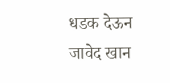धडक देऊन जावेद खान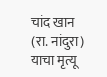चांद खान (रा. नांदुरा) याचा मृत्यू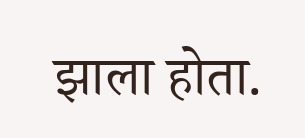झाला होता.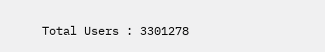Total Users : 3301278